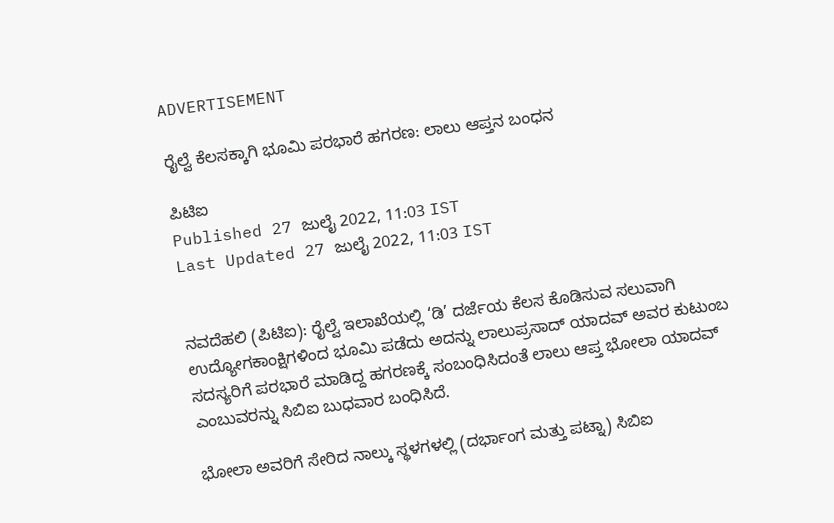ADVERTISEMENT

ರೈಲ್ವೆ ಕೆಲಸಕ್ಕಾಗಿ ಭೂಮಿ ಪರಭಾರೆ ಹಗರಣ: ಲಾಲು ಆಪ್ತನ ಬಂಧನ

ಪಿಟಿಐ
Published 27 ಜುಲೈ 2022, 11:03 IST
Last Updated 27 ಜುಲೈ 2022, 11:03 IST


ನವದೆಹಲಿ (ಪಿಟಿಐ): ರೈಲ್ವೆ ಇಲಾಖೆಯಲ್ಲಿ ‘ಡಿ’ ದರ್ಜೆಯ ಕೆಲಸ ಕೊಡಿಸುವ ಸಲುವಾಗಿ ಉದ್ಯೋಗಕಾಂಕ್ಷಿಗಳಿಂದ ಭೂಮಿ ಪಡೆದು ಅದನ್ನು ಲಾಲುಪ್ರಸಾದ್‌ ಯಾದವ್‌ ಅವರ ಕುಟುಂಬ ಸದಸ್ಯರಿಗೆ ಪರಭಾರೆ ಮಾಡಿದ್ದ ಹಗರಣಕ್ಕೆ ಸಂಬಂಧಿಸಿದಂತೆ ಲಾಲು ಆಪ್ತ ಭೋಲಾ ಯಾದವ್‌ ಎಂಬುವರನ್ನು ಸಿಬಿಐ ಬುಧವಾರ ಬಂಧಿಸಿದೆ.

ಭೋಲಾ ಅವರಿಗೆ ಸೇರಿದ ನಾಲ್ಕು ಸ್ಥಳಗಳಲ್ಲಿ (ದರ್ಭಾಂಗ ಮತ್ತು ಪಟ್ನಾ) ಸಿಬಿಐ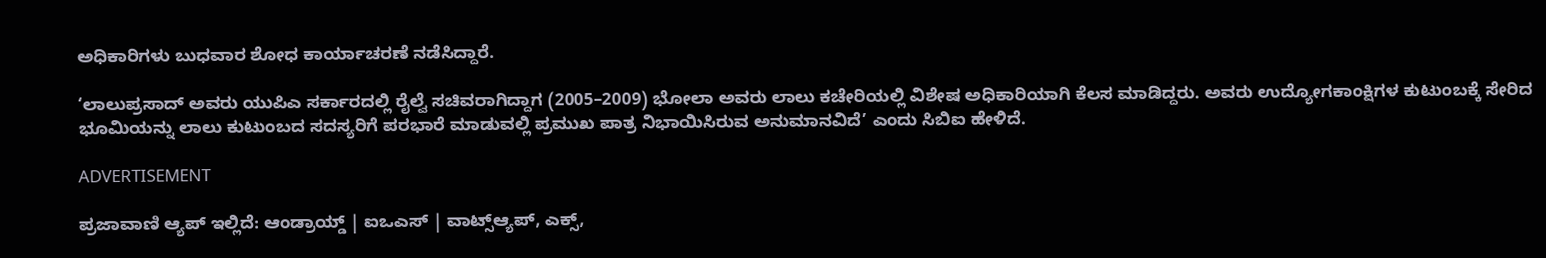ಅಧಿಕಾರಿಗಳು ಬುಧವಾರ ಶೋಧ ಕಾರ್ಯಾಚರಣೆ ನಡೆಸಿದ್ದಾರೆ.

‘ಲಾಲುಪ್ರಸಾದ್‌ ಅವರು ಯು‍ಪಿಎ ಸರ್ಕಾರದಲ್ಲಿ ರೈಲ್ವೆ ಸಚಿವರಾಗಿದ್ದಾಗ (2005–2009) ಭೋಲಾ ಅವರು ಲಾಲು ಕಚೇರಿಯಲ್ಲಿ ವಿಶೇಷ ಅಧಿಕಾರಿಯಾಗಿ ಕೆಲಸ ಮಾಡಿದ್ದರು. ಅವರು ಉದ್ಯೋಗಕಾಂಕ್ಷಿಗಳ ಕುಟುಂಬಕ್ಕೆ ಸೇರಿದ ಭೂಮಿಯನ್ನು ಲಾಲು ಕುಟುಂಬದ ಸದಸ್ಯರಿಗೆ ಪರಭಾರೆ ಮಾಡುವಲ್ಲಿ ಪ್ರಮುಖ ಪಾತ್ರ ನಿಭಾಯಿಸಿರುವ ಅನುಮಾನವಿದೆ’ ಎಂದು ಸಿಬಿಐ ಹೇಳಿದೆ.

ADVERTISEMENT

ಪ್ರಜಾವಾಣಿ ಆ್ಯಪ್ ಇಲ್ಲಿದೆ: ಆಂಡ್ರಾಯ್ಡ್ | ಐಒಎಸ್ | ವಾಟ್ಸ್ಆ್ಯಪ್, ಎಕ್ಸ್,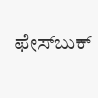ಫೇಸ್‌ಬುಕ್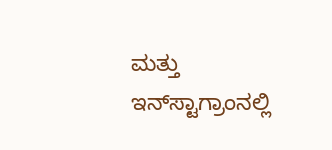ಮತ್ತು ಇನ್‌ಸ್ಟಾಗ್ರಾಂನಲ್ಲಿ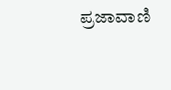ಪ್ರಜಾವಾಣಿ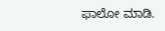ಫಾಲೋ ಮಾಡಿ.